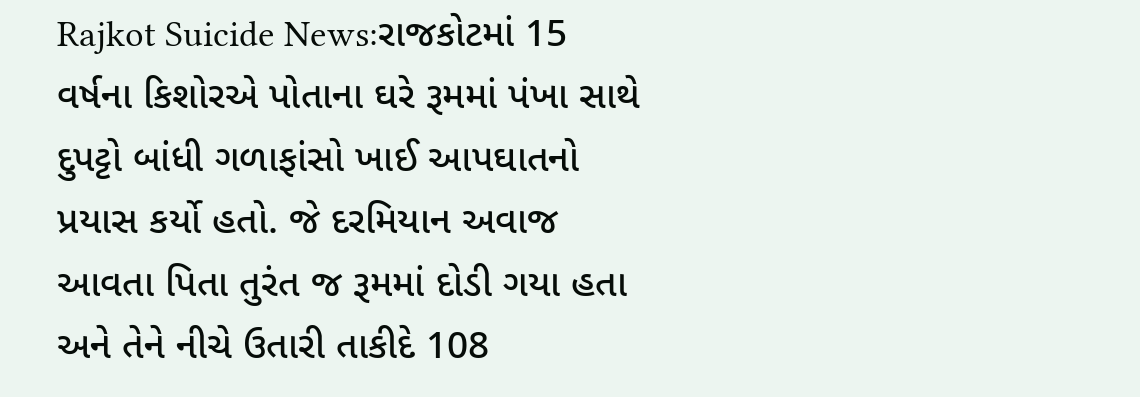Rajkot Suicide News:રાજકોટમાં 15 વર્ષના કિશોરએ પોતાના ઘરે રૂમમાં પંખા સાથે દુપટ્ટો બાંધી ગળાફાંસો ખાઈ આપઘાતનો પ્રયાસ કર્યો હતો. જે દરમિયાન અવાજ આવતા પિતા તુરંત જ રૂમમાં દોડી ગયા હતા અને તેને નીચે ઉતારી તાકીદે 108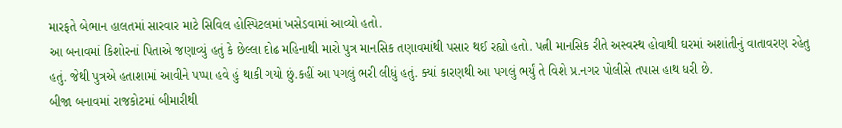મારફતે બેભાન હાલતમાં સારવાર માટે સિવિલ હોસ્પિટલમાં ખસેડવામાં આવ્યો હતો.
આ બનાવમાં કિશોરનાં પિતાએ જણાવ્યું હતું કે છેલ્લા દોઢ મહિનાથી મારો પુત્ર માનસિક તણાવમાંથી પસાર થઈ રહ્યો હતો. પત્ની માનસિક રીતે અસ્વસ્થ હોવાથી ઘરમાં અશાંતીનું વાતાવરણ રહેતુ હતું. જેથી પુત્રએ હતાશામાં આવીને પપ્પા હવે હું થાકી ગયો છું.કહીં આ પગલું ભરી લીધું હતું. ક્યાં કારણથી આ પગલું ભર્યું તે વિશે પ્ર.નગર પોલીસે તપાસ હાથ ધરી છે.
બીજા બનાવમાં રાજકોટમાં બીમારીથી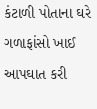કંટાળી પોતાના ઘરે ગળાફાંસો ખાઈ આપઘાત કરી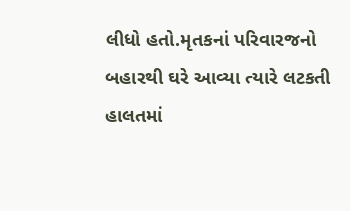લીધો હતો.મૃતકનાં પરિવારજનો બહારથી ઘરે આવ્યા ત્યારે લટકતી હાલતમાં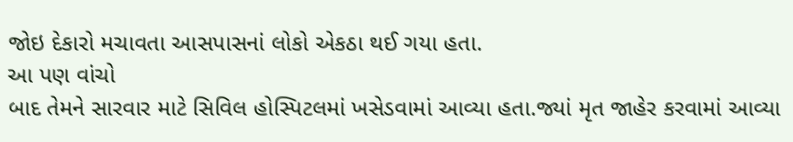જોઇ દેકારો મચાવતા આસપાસનાં લોકો એકઠા થઈ ગયા હતા.
આ પણ વાંચો
બાદ તેમને સારવાર માટે સિવિલ હોસ્પિટલમાં ખસેડવામાં આવ્યા હતા.જ્યાં મૃત જાહેર કરવામાં આવ્યા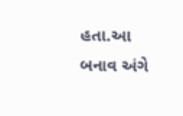હતા.આ બનાવ અંગે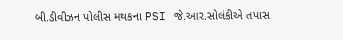બી.ડીવીઝન પોલીસ મથકના PSI જે.આર.સોલંકીએ તપાસ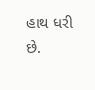હાથ ધરી છે.